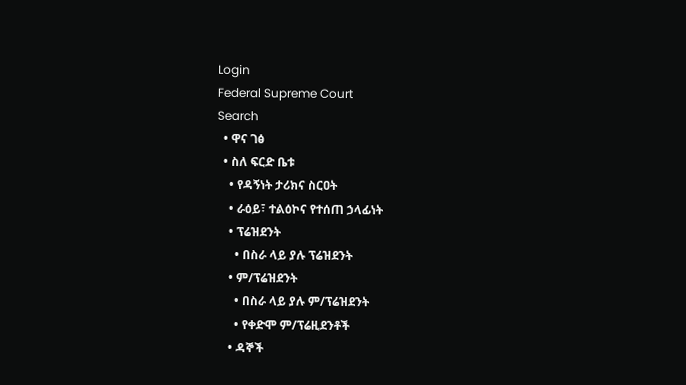Login
Federal Supreme Court
Search
  • ዋና ገፅ
  • ስለ ፍርድ ቤቱ
    • የዳኝነት ታሪክና ስርዐት
    • ራዕይ፣ ተልዕኮና የተሰጠ ኃላፊነት
    • ፕሬዝደንት
      • በስራ ላይ ያሉ ፕሬዝደንት
    • ም/ፕሬዝደንት
      • በስራ ላይ ያሉ ም/ፕሬዝደንት
      • የቀድሞ ም/ፕሬዚደንቶች
    • ዳኞች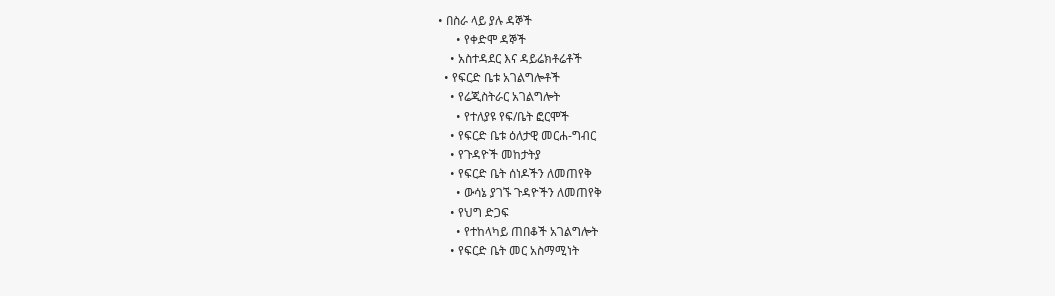• በስራ ላይ ያሉ ዳኞች
      • የቀድሞ ዳኞች
    • አስተዳደር እና ዳይሬክቶሬቶች
  • የፍርድ ቤቱ አገልግሎቶች
    • የሬጂስትራር አገልግሎት
      • የተለያዩ የፍ/ቤት ፎርሞች
    • የፍርድ ቤቱ ዕለታዊ መርሐ-ግብር
    • የጉዳዮች መከታትያ
    • የፍርድ ቤት ሰነዶችን ለመጠየቅ
      • ውሳኔ ያገኙ ጉዳዮችን ለመጠየቅ
    • የህግ ድጋፍ
      • የተከላካይ ጠበቆች አገልግሎት
    • የፍርድ ቤት መር አስማሚነት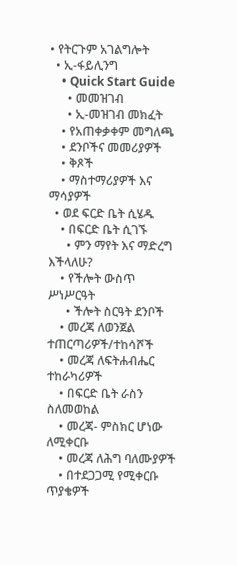• የትርጉም አገልግሎት
  • ኢ-ፋይሊንግ
    • Quick Start Guide
      • መመዝገብ
      • ኢ-መዝገብ መክፈት
    • የአጠቀቃቀም መግለጫ
    • ደንቦችና መመሪያዎች
    • ቅጾች
    • ማስተማሪያዎች እና ማሳያዎች
  • ወደ ፍርድ ቤት ሲሄዱ
    • በፍርድ ቤት ሲገኙ
      • ምን ማየት እና ማድረግ እችላለሁ?
    • የችሎት ውስጥ ሥነሥርዓት
      • ችሎት ስርዓት ደንቦች
    • መረጃ ለወንጀል ተጠርጣሪዎች/ተከሳሾች
    • መረጃ ለፍትሐብሔር ተከራካሪዎች
    • በፍርድ ቤት ራስን ስለመወከል
    • መረጃ- ምስክር ሆነው ለሚቀርቡ
    • መረጃ ለሕግ ባለሙያዎች
    • በተደጋጋሚ የሚቀርቡ ጥያቄዎች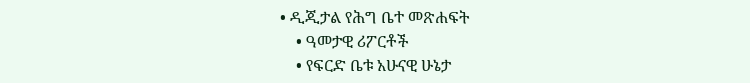• ዲጂታል የሕግ ቤተ መጽሐፍት
    • ዓመታዊ ሪፖርቶች
    • የፍርድ ቤቱ አሁናዊ ሁኔታ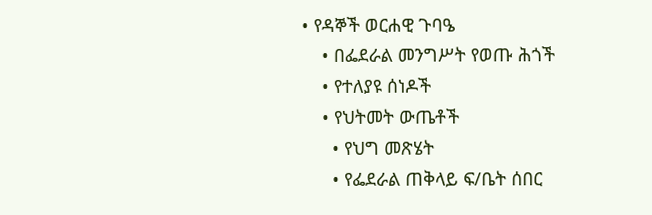• የዳኞች ወርሐዊ ጉባዔ
    • በፌደራል መንግሥት የወጡ ሕጎች
    • የተለያዩ ሰነዶች
    • የህትመት ውጤቶች
      • የህግ መጽሄት
      • የፌደራል ጠቅላይ ፍ/ቤት ሰበር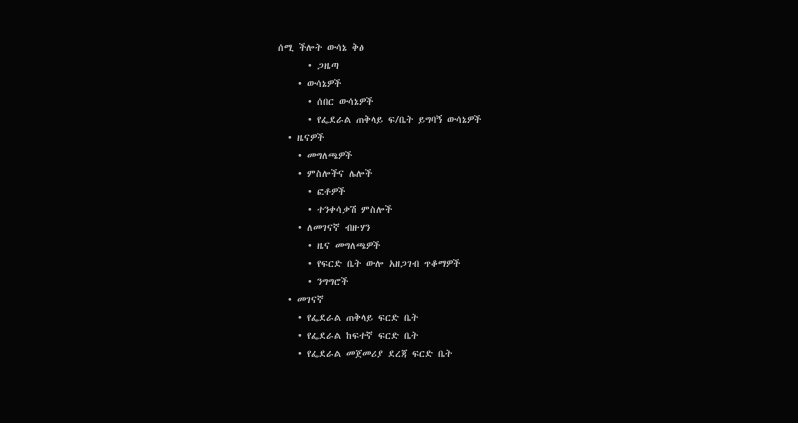ሰሚ ችሎት ውሳኔ ቅፅ
      • ጋዜጣ
    • ውሳኔዎች
      • ሰበር ውሳኔዎች
      • የፌደራል ጠቅላይ ፍ/ቤት ይግባኝ ውሳኔዎች
  • ዜናዎች
    • መግለጫዎች
    • ምስሎችና ሌሎች
      • ፎቶዎች
      • ተንቀሳቃሽ ምስሎች
    • ለመገናኛ ብዙሃን
      • ዜና መግለጫዎች
      • የፍርድ ቤት ውሎ አዘጋገብ ጥቆማዎች
      • ንግግሮች
  • መገናኛ
    • የፌደራል ጠቅላይ ፍርድ ቤት
    • የፌደራል ከፍተኛ ፍርድ ቤት
    • የፌደራል መጀመሪያ ደረጃ ፍርድ ቤት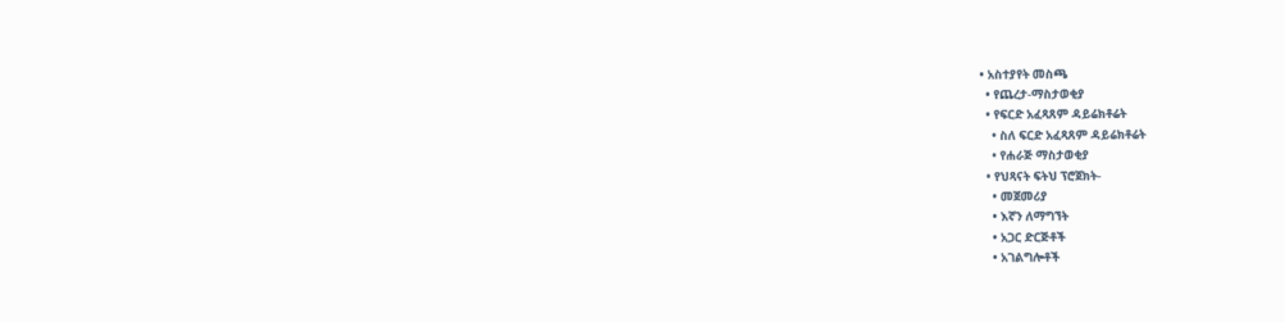• አስተያየት መስጫ
  • የጨረታ-ማስታወቂያ
  • የፍርድ አፈጻጸም ዳይሬክቶሬት
    • ስለ ፍርድ አፈጻጸም ዳይሬክቶሬት
    • የሐራጅ ማስታወቂያ
  • የህጻናት ፍትህ ፕሮጀክት-
    • መጀመሪያ
    • እኛን ለማግኘት
    • አጋር ድርጅቶች
    • አገልግሎቶች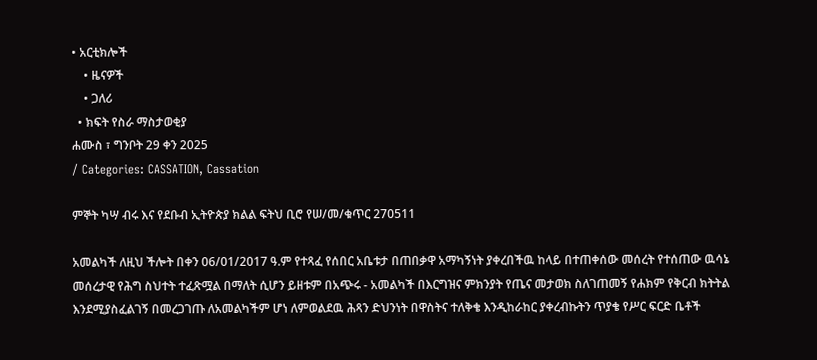• አርቲክሎች
    • ዜናዎች
    • ጋለሪ
  • ክፍት የስራ ማስታወቂያ
ሐሙስ ፣ ግንቦት 29 ቀን 2025
/ Categories: CASSATION, Cassation

ምኞት ካሣ ብሩ እና የደቡብ ኢትዮጵያ ክልል ፍትህ ቢሮ የሠ/መ/ቁጥር 270511

አመልካች ለዚህ ችሎት በቀን 06/01/2017 ዓ.ም የተጻፈ የሰበር አቤቱታ በጠበቃዋ አማካኝነት ያቀረበችዉ ከላይ በተጠቀሰው መሰረት የተሰጠው ዉሳኔ መሰረታዊ የሕግ ስህተት ተፈጽሟል በማለት ሲሆን ይዘቱም በአጭሩ - አመልካች በእርግዝና ምክንያት የጤና መታወክ ስለገጠመኝ የሐክም የቅርብ ክትትል እንደሚያስፈልገኝ በመረጋገጡ ለአመልካችም ሆነ ለምወልደዉ ሕጻን ድህንነት በዋስትና ተለቅቄ እንዲከራከር ያቀረብኩትን ጥያቄ የሥር ፍርድ ቤቶች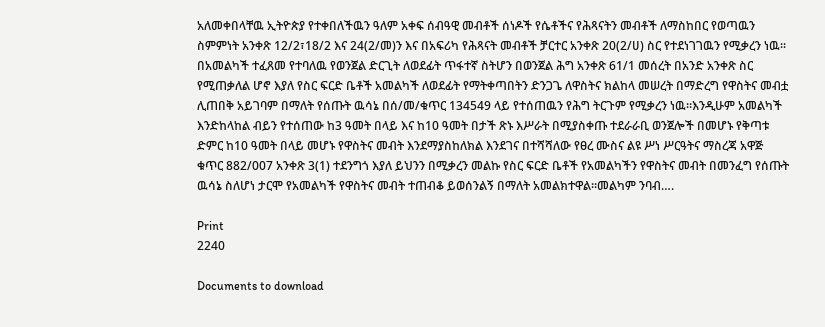አለመቀበላቸዉ ኢትዮጵያ የተቀበለችዉን ዓለም አቀፍ ሰብዓዊ መብቶች ሰነዶች የሴቶችና የሕጻናትን መብቶች ለማስከበር የወጣዉን ስምምነት አንቀጽ 12/2፣18/2 እና 24(2/መ)ን እና በአፍሪካ የሕጻናት መብቶች ቻርተር አንቀጽ 20(2/ሀ) ስር የተደነገገዉን የሚቃረን ነዉ፡፡በአመልካች ተፈጸመ የተባለዉ የወንጀል ድርጊት ለወደፊት ጥፋተኛ ስትሆን በወንጀል ሕግ አንቀጽ 61/1 መሰረት በአንድ አንቀጽ ስር የሚጠቃለል ሆኖ እያለ የስር ፍርድ ቤቶች አመልካች ለወደፊት የማትቀጣበትን ድንጋጌ ለዋስትና ክልከላ መሠረት በማድረግ የዋስትና መብቷ ሊጠበቅ አይገባም በማለት የሰጡት ዉሳኔ በሰ/መ/ቁጥር 134549 ላይ የተሰጠዉን የሕግ ትርጉም የሚቃረን ነዉ፡፡እንዲሁም አመልካች እንድከላከል ብይን የተሰጠው ከ3 ዓመት በላይ እና ከ10 ዓመት በታች ጽኑ እሥራት በሚያስቀጡ ተደራራቢ ወንጀሎች በመሆኑ የቅጣቱ ድምር ከ10 ዓመት በላይ መሆኑ የዋስትና መብት እንደማያስከለክል እንደገና በተሻሻለው የፀረ ሙስና ልዩ ሥነ ሥርዓትና ማስረጃ አዋጅ ቁጥር 882/007 አንቀጽ 3(1) ተደንግጎ እያለ ይህንን በሚቃረን መልኩ የስር ፍርድ ቤቶች የአመልካችን የዋስትና መብት በመንፈግ የሰጡት ዉሳኔ ስለሆነ ታርሞ የአመልካች የዋስትና መብት ተጠብቆ ይወሰንልኝ በማለት አመልክተዋል፡፡መልካም ንባብ….

Print
2240

Documents to download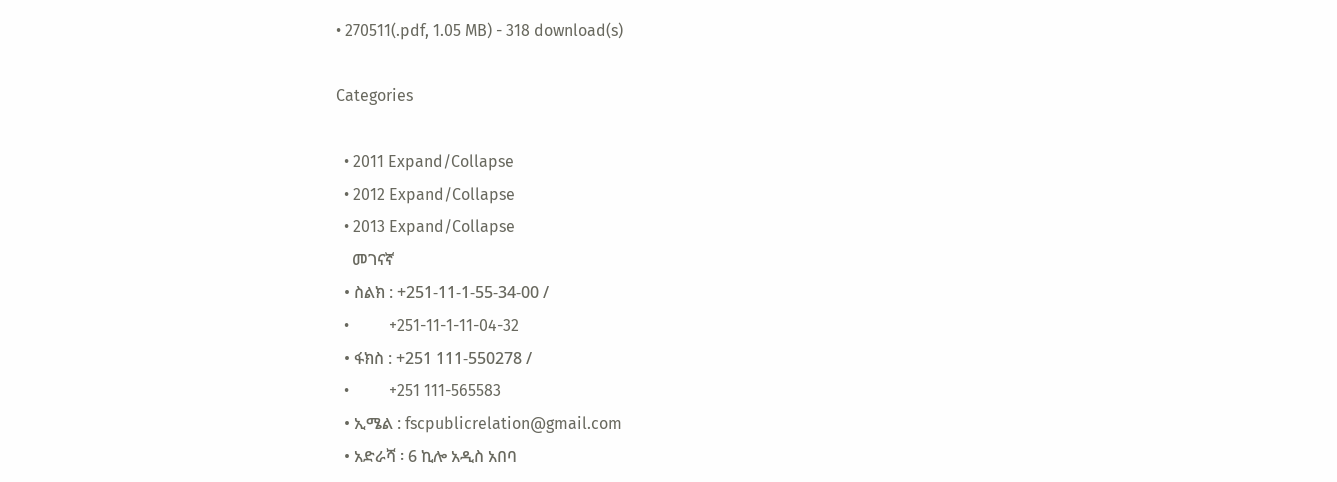• 270511(.pdf, 1.05 MB) - 318 download(s)

Categories

  • 2011 Expand/Collapse
  • 2012 Expand/Collapse
  • 2013 Expand/Collapse
    መገናኛ
  • ስልክ : +251-11-1-55-34-00 /
  •          +251-11-1-11-04-32
  • ፋክስ : +251 111-550278 /
  •          +251 111-565583
  • ኢሜል : fscpublicrelation@gmail.com
  • አድራሻ ፡ 6 ኪሎ አዲስ አበባ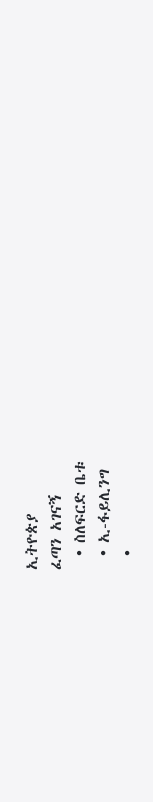ኢትዮጵያ
ፈጣን አገናኝ
  • ስለፍርድ ቤቱ
  • ኢ-ፋይሊንግ
  •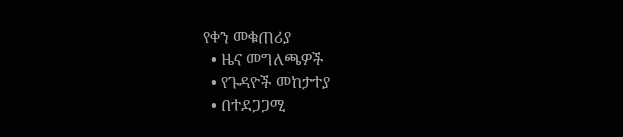የቀን መቁጠሪያ
  • ዜና መግለጫዎች
  • የጉዳዮች መከታተያ
  • በተደጋጋሚ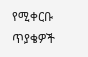የሚቀርቡ ጥያቄዎች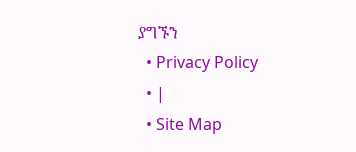ያግኙን
  • Privacy Policy
  • |
  • Site Map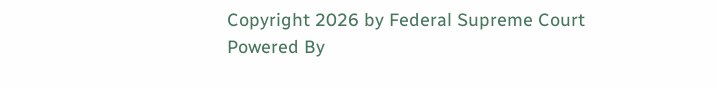Copyright 2026 by Federal Supreme Court
Powered By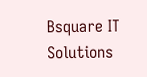Bsquare IT Solutions